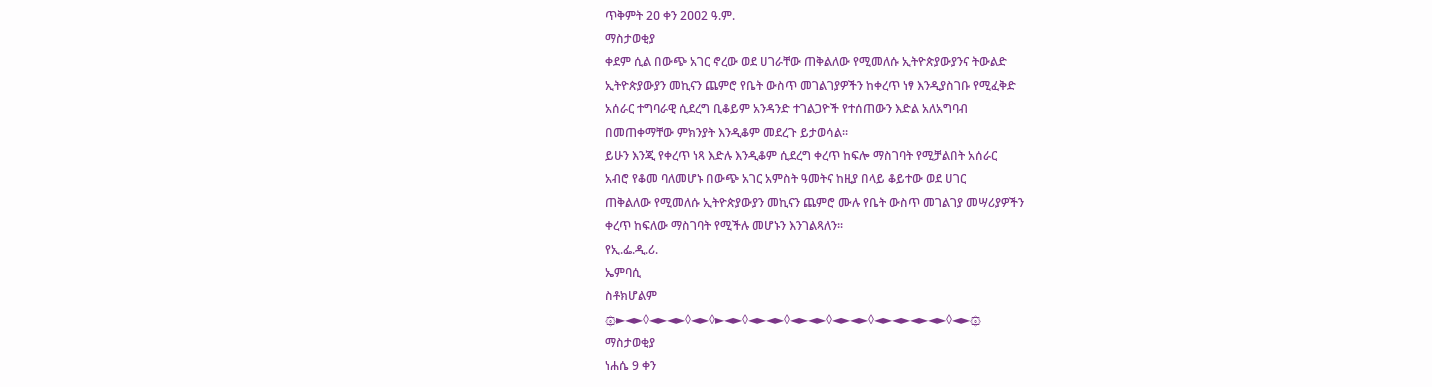ጥቅምት 2ዐ ቀን 2ዐዐ2 ዓ.ም.
ማስታወቂያ
ቀደም ሲል በውጭ አገር ኖረው ወደ ሀገራቸው ጠቅልለው የሚመለሱ ኢትዮጵያውያንና ትውልድ
ኢትዮጵያውያን መኪናን ጨምሮ የቤት ውስጥ መገልገያዎችን ከቀረጥ ነፃ እንዲያስገቡ የሚፈቅድ
አሰራር ተግባራዊ ሲደረግ ቢቆይም አንዳንድ ተገልጋዮች የተሰጠውን እድል አለአግባብ
በመጠቀማቸው ምክንያት እንዲቆም መደረጉ ይታወሳል፡፡
ይሁን እንጂ የቀረጥ ነጻ እድሉ እንዲቆም ሲደረግ ቀረጥ ከፍሎ ማስገባት የሚቻልበት አሰራር
አብሮ የቆመ ባለመሆኑ በውጭ አገር አምስት ዓመትና ከዚያ በላይ ቆይተው ወደ ሀገር
ጠቅልለው የሚመለሱ ኢትዮጵያውያን መኪናን ጨምሮ ሙሉ የቤት ውስጥ መገልገያ መሣሪያዎችን
ቀረጥ ከፍለው ማስገባት የሚችሉ መሆኑን እንገልጻለን፡፡
የኢ.ፌ.ዲ.ሪ.
ኤምባሲ
ስቶክሆልም
۞►◄►◊◄►◄►◊◄►◊►◄►◊◄►◄►◊◄►◄►◊◄►◄►◊◄►◄►◄►◄►◊◄►۞
ማስታወቂያ
ነሐሴ 9 ቀን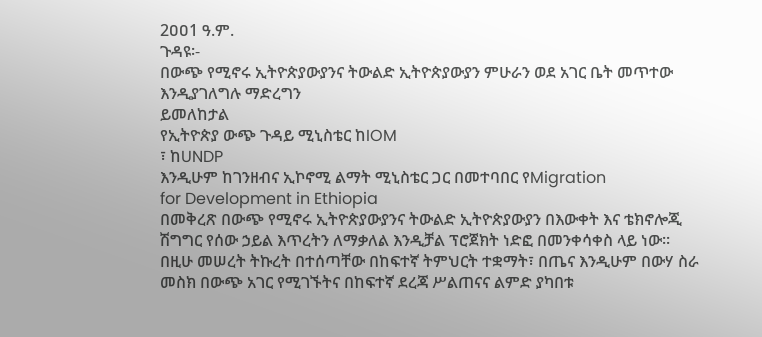2ዐዐ1 ዓ.ም.
ጉዳዩ፡-
በውጭ የሚኖሩ ኢትዮጵያውያንና ትውልድ ኢትዮጵያውያን ምሁራን ወደ አገር ቤት መጥተው
እንዲያገለግሉ ማድረግን
ይመለከታል
የኢትዮጵያ ውጭ ጉዳይ ሚኒስቴር ከIOM
፣ ከUNDP
እንዲሁም ከገንዘብና ኢኮኖሚ ልማት ሚኒስቴር ጋር በመተባበር የMigration
for Development in Ethiopia
በመቅረጽ በውጭ የሚኖሩ ኢትዮጵያውያንና ትውልድ ኢትዮጵያውያን በእውቀት እና ቴክኖሎጂ
ሽግግር የሰው ኃይል እጥረትን ለማቃለል እንዲቻል ፕሮጀክት ነድፎ በመንቀሳቀስ ላይ ነው፡፡
በዚሁ መሠረት ትኩረት በተሰጣቸው በከፍተኛ ትምህርት ተቋማት፣ በጤና እንዲሁም በውሃ ስራ
መስክ በውጭ አገር የሚገኙትና በከፍተኛ ደረጃ ሥልጠናና ልምድ ያካበቱ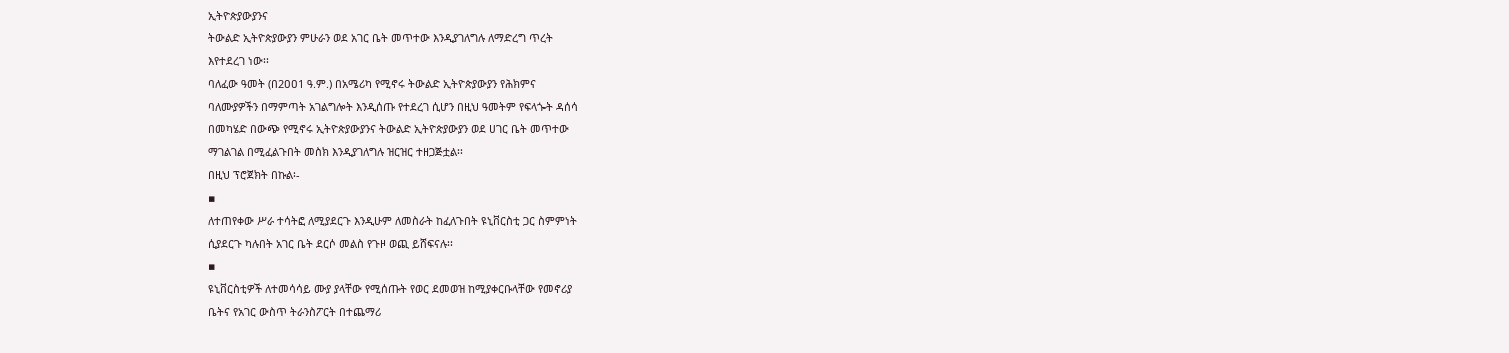ኢትዮጵያውያንና
ትውልድ ኢትዮጵያውያን ምሁራን ወደ አገር ቤት መጥተው እንዲያገለግሉ ለማድረግ ጥረት
እየተደረገ ነው፡፡
ባለፈው ዓመት (በ2ዐዐ1 ዓ.ም.) በአሜሪካ የሚኖሩ ትውልድ ኢትዮጵያውያን የሕክምና
ባለሙያዎችን በማምጣት አገልግሎት እንዲሰጡ የተደረገ ሲሆን በዚህ ዓመትም የፍላጐት ዳሰሳ
በመካሄድ በውጭ የሚኖሩ ኢትዮጵያውያንና ትውልድ ኢትዮጵያውያን ወደ ሀገር ቤት መጥተው
ማገልገል በሚፈልጉበት መስክ እንዲያገለግሉ ዝርዝር ተዘጋጅቷል፡፡
በዚህ ፕሮጀክት በኩል፡-
▪
ለተጠየቀው ሥራ ተሳትፎ ለሚያደርጉ እንዲሁም ለመስራት ከፈለጉበት ዩኒቨርስቲ ጋር ስምምነት
ሲያደርጉ ካሉበት አገር ቤት ደርሶ መልስ የጉዞ ወጪ ይሸፍናሉ፡፡
▪
ዩኒቨርስቲዎች ለተመሳሳይ ሙያ ያላቸው የሚሰጡት የወር ደመወዝ ከሚያቀርቡላቸው የመኖሪያ
ቤትና የአገር ውስጥ ትራንስፖርት በተጨማሪ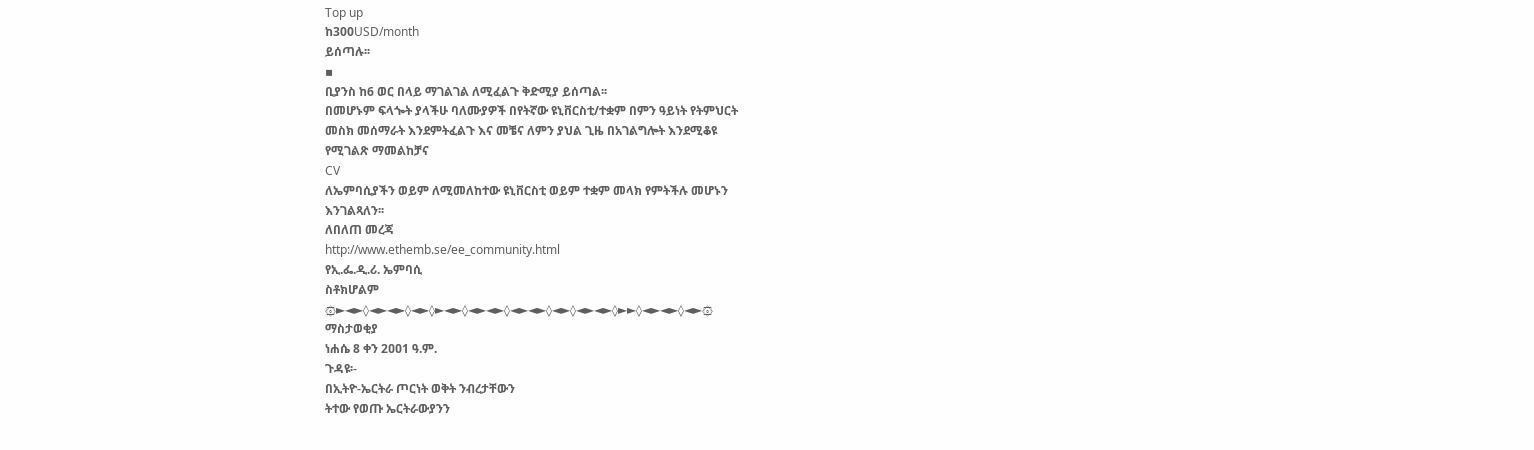Top up
ከ300USD/month
ይሰጣሉ፡፡
▪
ቢያንስ ከ6 ወር በላይ ማገልገል ለሚፈልጉ ቅድሚያ ይሰጣል፡፡
በመሆኑም ፍላጐት ያላችሁ ባለሙያዎች በየትኛው ዩኒቨርስቲ/ተቋም በምን ዓይነት የትምህርት
መስክ መሰማራት እንደምትፈልጉ እና መቼና ለምን ያህል ጊዜ በአገልግሎት እንደሚቆዩ
የሚገልጽ ማመልከቻና
CV
ለኤምባሲያችን ወይም ለሚመለከተው ዩኒቨርስቲ ወይም ተቋም መላክ የምትችሉ መሆኑን
እንገልጻለን፡፡
ለበለጠ መረጃ
http://www.ethemb.se/ee_community.html
የኢ.ፌ.ዲ.ሪ. ኤምባሲ
ስቶክሆልም
۞►◄►◊◄►◄►◊◄►◊►◄►◊◄►◄►◊◄►◄►◊◄►◊◄►◄►◊►►◊◄►◄►◊◄►۞
ማስታወቂያ
ነሐሴ 8 ቀን 2ዐዐ1 ዓ.ም.
ጉዳዩ፡-
በኢትዮ-ኤርትራ ጦርነት ወቅት ንብረታቸውን
ትተው የወጡ ኤርትራውያንን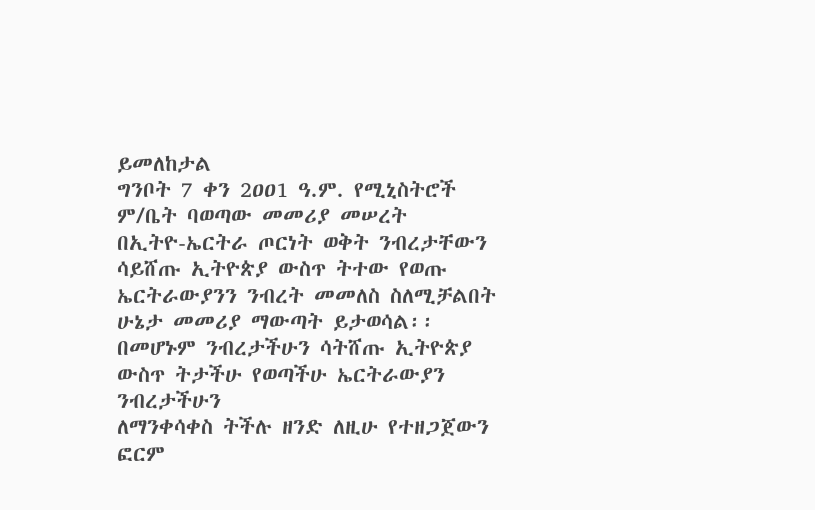ይመለከታል
ግንቦት 7 ቀን 2ዐዐ1 ዓ.ም. የሚኒስትሮች ም/ቤት ባወጣው መመሪያ መሠረት
በኢትዮ-ኤርትራ ጦርነት ወቅት ንብረታቸውን ሳይሸጡ ኢትዮጵያ ውስጥ ትተው የወጡ
ኤርትራውያንን ንብረት መመለስ ስለሚቻልበት ሁኔታ መመሪያ ማውጣት ይታወሳል፡፡
በመሆኑም ንብረታችሁን ሳትሸጡ ኢትዮጵያ ውስጥ ትታችሁ የወጣችሁ ኤርትራውያን ንብረታችሁን
ለማንቀሳቀስ ትችሉ ዘንድ ለዚሁ የተዘጋጀውን ፎርም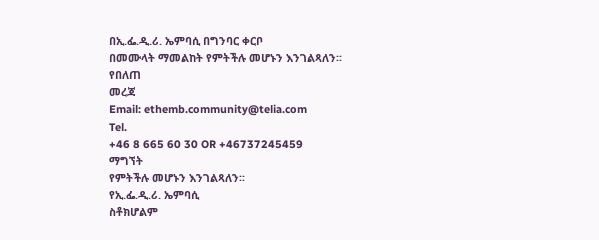በኢ.ፌ.ዲ.ሪ. ኤምባሲ በግንባር ቀርቦ
በመሙላት ማመልከት የምትችሉ መሆኑን እንገልጻለን፡፡
የበለጠ
መረጃ
Email: ethemb.community@telia.com
Tel.
+46 8 665 60 30 OR +46737245459
ማግኘት
የምትችሉ መሆኑን እንገልጻለን፡፡
የኢ.ፌ.ዲ.ሪ. ኤምባሲ
ስቶክሆልም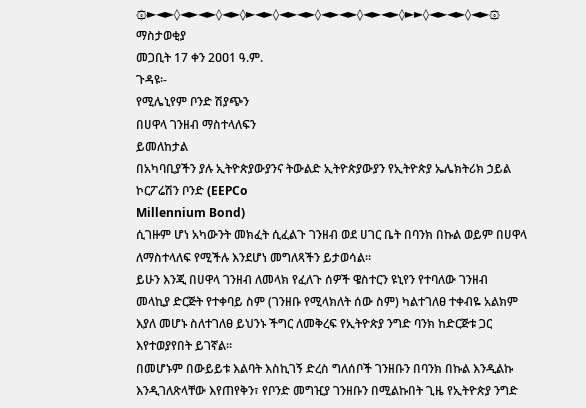۞►◄►◊◄►◄►◊◄►◊►◄►◊◄►◄►◊◄►◄►◊◄►◄►◊►►◊◄►◄►◊◄►۞
ማስታወቂያ
መጋቢት 17 ቀን 2ዐዐ1 ዓ.ም.
ጉዳዩ፡-
የሚሌኒየም ቦንድ ሽያጭን
በሀዋላ ገንዘብ ማስተላለፍን
ይመለከታል
በአካባቢያችን ያሉ ኢትዮጵያውያንና ትውልድ ኢትዮጵያውያን የኢትዮጵያ ኤሌክትሪክ ኃይል
ኮርፖሬሽን ቦንድ (EEPCo
Millennium Bond)
ሲገዙም ሆነ አካውንት መክፈት ሲፈልጉ ገንዘብ ወደ ሀገር ቤት በባንክ በኩል ወይም በሀዋላ
ለማስተላለፍ የሚችሉ እንደሆነ መግለጻችን ይታወሳል፡፡
ይሁን እንጂ በሀዋላ ገንዘብ ለመላክ የፈለጉ ሰዎች ዌስተርን ዩኒየን የተባለው ገንዘብ
መላኪያ ድርጅት የተቀባይ ስም (ገንዘቡ የሚላክለት ሰው ስም) ካልተገለፀ ተቀብዬ አልክም
እያለ መሆኑ ስለተገለፀ ይህንኑ ችግር ለመቅረፍ የኢትዮጵያ ንግድ ባንክ ከድርጅቱ ጋር
እየተወያየበት ይገኛል፡፡
በመሆኑም በውይይቱ እልባት እስኪገኝ ድረስ ግለሰቦች ገንዘቡን በባንክ በኩል እንዲልኩ
እንዲገለጽላቸው እየጠየቅን፣ የቦንድ መግዢያ ገንዘቡን በሚልኩበት ጊዜ የኢትዮጵያ ንግድ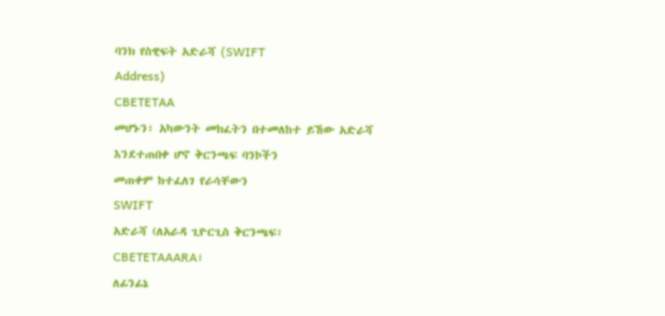ባንክ የስዊፍት አድራሻ (SWIFT
Address)
CBETETAA
መሆኑን፣ አካውንት መክፈትን በተመለከተ ይኸው አድራሻ እንደተጠበቀ ሆኖ ቅርንጫፍ ባንኮችን
መጠቀም ከተፈለገ የራሳቸውን
SWIFT
አድራሻ (ለአራዳ ጊዮርጊስ ቅርንጫፍ፣
CBETETAAARA፣
ለፊንፊኔ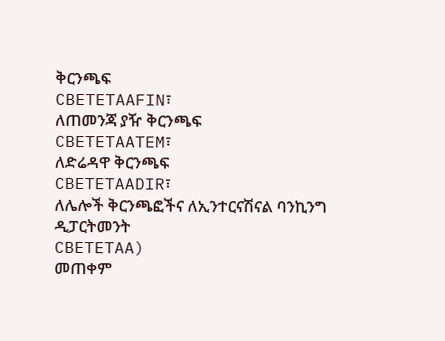ቅርንጫፍ
CBETETAAFIN፣
ለጠመንጃ ያዥ ቅርንጫፍ
CBETETAATEM፣
ለድሬዳዋ ቅርንጫፍ
CBETETAADIR፣
ለሌሎች ቅርንጫፎችና ለኢንተርናሽናል ባንኪንግ ዲፓርትመንት
CBETETAA)
መጠቀም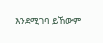እንደሚገባ ይኸውም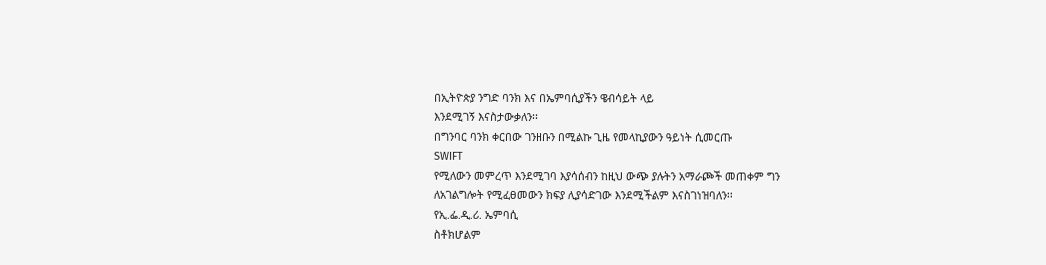በኢትዮጵያ ንግድ ባንክ እና በኤምባሲያችን ዌብሳይት ላይ
እንደሚገኝ እናስታውቃለን፡፡
በግንባር ባንክ ቀርበው ገንዘቡን በሚልኩ ጊዜ የመላኪያውን ዓይነት ሲመርጡ
SWIFT
የሚለውን መምረጥ እንደሚገባ እያሳሰብን ከዚህ ውጭ ያሉትን አማራጮች መጠቀም ግን
ለአገልግሎት የሚፈፀመውን ክፍያ ሊያሳድገው እንደሚችልም እናስገነዝባለን፡፡
የኢ.ፌ.ዲ.ሪ. ኤምባሲ
ስቶክሆልም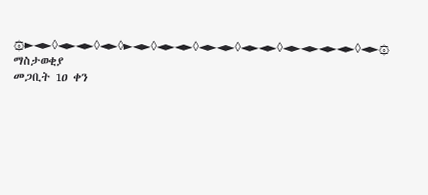۞►◄►◊◄►◄►◊◄►◊►◄►◊◄►◄►◊◄►◄►◊◄►◄►◊◄►◄►◄►◄►◊◄►۞
ማስታወቂያ
መጋቢት 1ዐ ቀን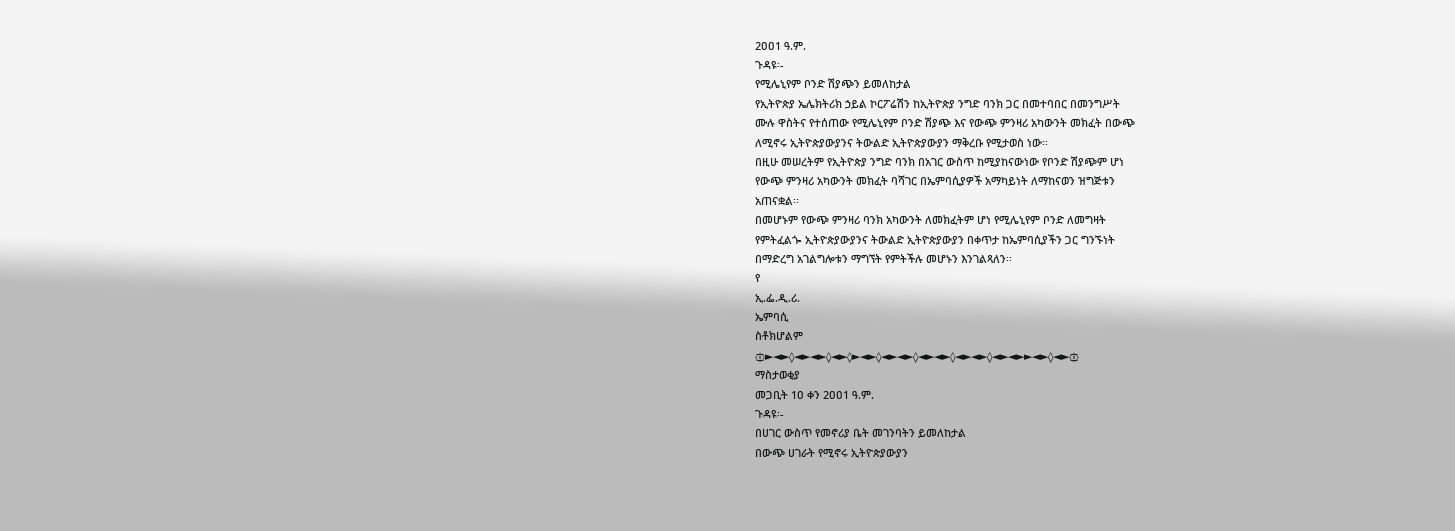2ዐዐ1 ዓ.ም.
ጉዳዩ፡-
የሚሌኒየም ቦንድ ሽያጭን ይመለከታል
የኢትዮጵያ ኤሌክትሪክ ኃይል ኮርፖሬሽን ከኢትዮጵያ ንግድ ባንክ ጋር በመተባበር በመንግሥት
ሙሉ ዋስትና የተሰጠው የሚሌኒየም ቦንድ ሽያጭ እና የውጭ ምንዛሪ አካውንት መክፈት በውጭ
ለሚኖሩ ኢትዮጵያውያንና ትውልድ ኢትዮጵያውያን ማቅረቡ የሚታወስ ነው፡፡
በዚሁ መሠረትም የኢትዮጵያ ንግድ ባንክ በአገር ውስጥ ከሚያከናውነው የቦንድ ሽያጭም ሆነ
የውጭ ምንዛሪ አካውንት መክፈት ባሻገር በኤምባሲያዎች አማካይነት ለማከናወን ዝግጅቱን
አጠናቋል፡፡
በመሆኑም የውጭ ምንዛሪ ባንክ አካውንት ለመክፈትም ሆነ የሚሌኒየም ቦንድ ለመግዛት
የምትፈልጐ ኢትዮጵያውያንና ትውልድ ኢትዮጵያውያን በቀጥታ ከኤምባሲያችን ጋር ግንኙነት
በማድረግ አገልግሎቱን ማግኘት የምትችሉ መሆኑን እንገልጻለን፡፡
የ
ኢ.ፌ.ዲ.ሪ.
ኤምባሲ
ስቶክሆልም
۞►◄►◊◄►◄►◊◄►◊►◄►◊◄►◄►◊◄►◄►◊◄►◄►◊◄►◄►►◄►◊◄►۞
ማስታወቂያ
መጋቢት 1ዐ ቀን 2ዐዐ1 ዓ.ም.
ጉዳዩ፡-
በሀገር ውስጥ የመኖሪያ ቤት መገንባትን ይመለከታል
በውጭ ሀገራት የሚኖሩ ኢትዮጵያውያን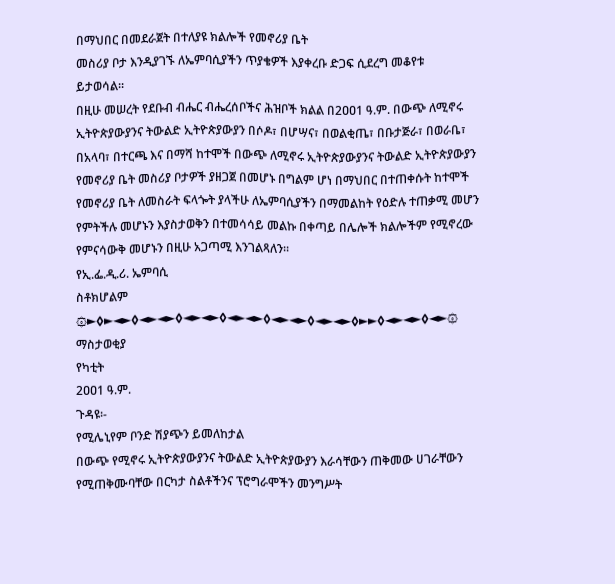በማህበር በመደራጀት በተለያዩ ክልሎች የመኖሪያ ቤት
መስሪያ ቦታ እንዲያገኙ ለኤምባሲያችን ጥያቄዎች እያቀረቡ ድጋፍ ሲደረግ መቆየቱ
ይታወሳል፡፡
በዚሁ መሠረት የደቡብ ብሔር ብሔረሰቦችና ሕዝቦች ክልል በ2ዐዐ1 ዓ.ም. በውጭ ለሚኖሩ
ኢትዮጵያውያንና ትውልድ ኢትዮጵያውያን በሶዶ፣ በሆሣና፣ በወልቂጤ፣ በቡታጅራ፣ በወራቤ፣
በአላባ፣ በተርጫ እና በማሻ ከተሞች በውጭ ለሚኖሩ ኢትዮጵያውያንና ትውልድ ኢትዮጵያውያን
የመኖሪያ ቤት መስሪያ ቦታዎች ያዘጋጀ በመሆኑ በግልም ሆነ በማህበር በተጠቀሱት ከተሞች
የመኖሪያ ቤት ለመስራት ፍላጐት ያላችሁ ለኤምባሲያችን በማመልከት የዕድሉ ተጠቃሚ መሆን
የምትችሉ መሆኑን እያስታወቅን በተመሳሳይ መልኩ በቀጣይ በሌሎች ክልሎችም የሚኖረው
የምናሳውቅ መሆኑን በዚሁ አጋጣሚ እንገልጻለን፡፡
የኢ.ፌ.ዲ.ሪ. ኤምባሲ
ስቶክሆልም
۞►◊►◄►◊◄►◄►◊◄►◄►◊◄►◄►◊◄►◄►◊◄►◄►◊►►◊◄►◄►◊◄►۞
ማስታወቂያ
የካቲት
2ዐዐ1 ዓ.ም.
ጉዳዩ፡-
የሚሌኒየም ቦንድ ሽያጭን ይመለከታል
በውጭ የሚኖሩ ኢትዮጵያውያንና ትውልድ ኢትዮጵያውያን እራሳቸውን ጠቅመው ሀገራቸውን
የሚጠቅሙባቸው በርካታ ስልቶችንና ፕሮግራሞችን መንግሥት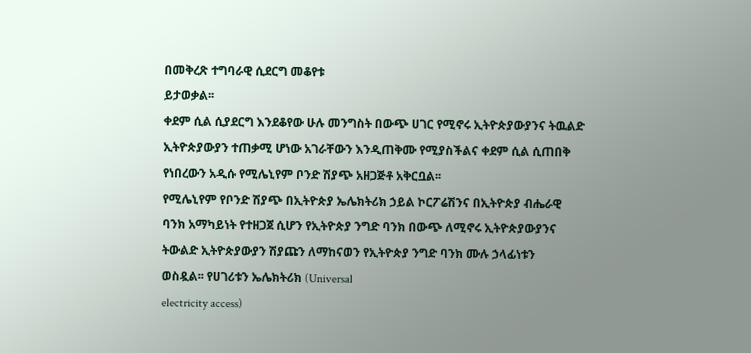በመቅረጽ ተግባራዊ ሲደርግ መቆየቱ
ይታወቃል፡፡
ቀደም ሲል ሲያደርግ እንደቆየው ሁሉ መንግስት በውጭ ሀገር የሚኖሩ ኢትዮጵያውያንና ትዉልድ
ኢትዮጵያውያን ተጠቃሚ ሆነው አገራቸውን እንዲጠቅሙ የሚያስችልና ቀደም ሲል ሲጠበቅ
የነበረውን አዲሱ የሚሌኒየም ቦንድ ሽያጭ አዘጋጅቶ አቅርቧል፡፡
የሚሌኒየም የቦንድ ሽያጭ በኢትዮጵያ ኤሌክትሪክ ኃይል ኮርፖሬሽንና በኢትዮጵያ ብሔራዊ
ባንክ አማካይነት የተዘጋጀ ሲሆን የኢትዮጵያ ንግድ ባንክ በውጭ ለሚኖሩ ኢትዮጵያውያንና
ትውልድ ኢትዮጵያውያን ሽያጩን ለማከናወን የኢትዮጵያ ንግድ ባንክ ሙሉ ኃላፊነቱን
ወስዷል፡፡ የሀገሪቱን ኤሌክትሪክ (Universal
electricity access)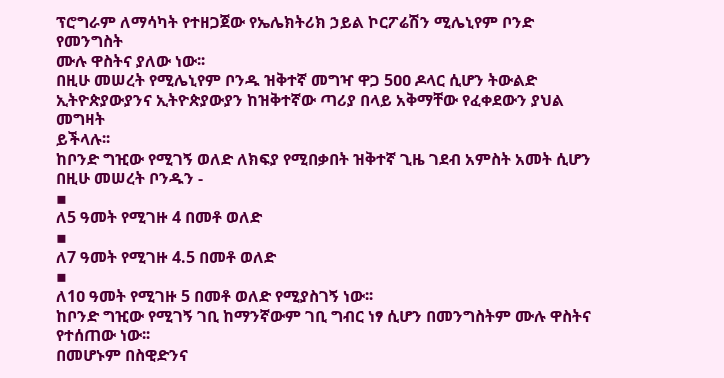ፕሮግራም ለማሳካት የተዘጋጀው የኤሌክትሪክ ኃይል ኮርፖሬሽን ሚሌኒየም ቦንድ የመንግስት
ሙሉ ዋስትና ያለው ነው፡፡
በዚሁ መሠረት የሚሌኒየም ቦንዱ ዝቅተኛ መግዣ ዋጋ 5ዐዐ ዶላር ሲሆን ትውልድ
ኢትዮጵያውያንና ኢትዮጵያውያን ከዝቅተኛው ጣሪያ በላይ አቅማቸው የፈቀደውን ያህል መግዛት
ይችላሉ፡፡
ከቦንድ ግዢው የሚገኝ ወለድ ለክፍያ የሚበቃበት ዝቅተኛ ጊዜ ገደብ አምስት አመት ሲሆን
በዚሁ መሠረት ቦንዱን -
▪
ለ5 ዓመት የሚገዙ 4 በመቶ ወለድ
▪
ለ7 ዓመት የሚገዙ 4.5 በመቶ ወለድ
▪
ለ1ዐ ዓመት የሚገዙ 5 በመቶ ወለድ የሚያስገኝ ነው፡፡
ከቦንድ ግዢው የሚገኝ ገቢ ከማንኛውም ገቢ ግብር ነፃ ሲሆን በመንግስትም ሙሉ ዋስትና
የተሰጠው ነው፡፡
በመሆኑም በስዊድንና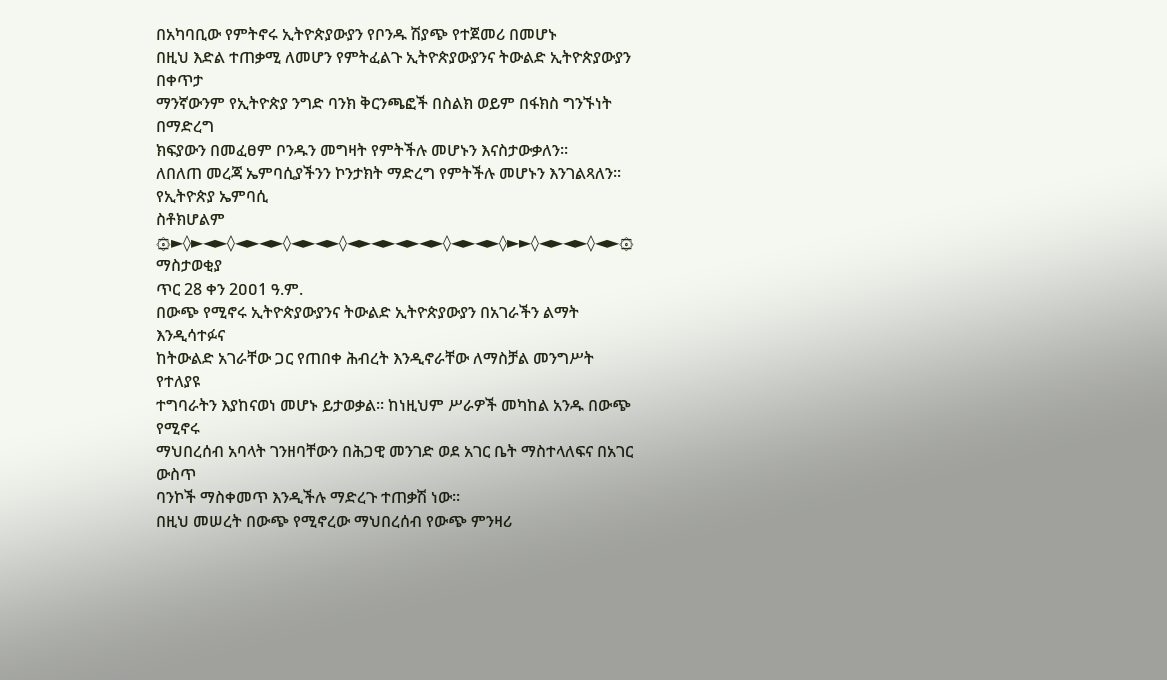በአካባቢው የምትኖሩ ኢትዮጵያውያን የቦንዱ ሽያጭ የተጀመሪ በመሆኑ
በዚህ እድል ተጠቃሚ ለመሆን የምትፈልጉ ኢትዮጵያውያንና ትውልድ ኢትዮጵያውያን በቀጥታ
ማንኛውንም የኢትዮጵያ ንግድ ባንክ ቅርንጫፎች በስልክ ወይም በፋክስ ግንኙነት በማድረግ
ክፍያውን በመፈፀም ቦንዱን መግዛት የምትችሉ መሆኑን እናስታውቃለን፡፡
ለበለጠ መረጃ ኤምባሲያችንን ኮንታክት ማድረግ የምትችሉ መሆኑን እንገልጻለን፡፡
የኢትዮጵያ ኤምባሲ
ስቶክሆልም
۞►◊►◄►◊◄►◄►◊◄►◄►◊◄►◄►◄►◄►◊◄►◄►◊►►◊◄►◄►◊◄►۞
ማስታወቂያ
ጥር 28 ቀን 2ዐዐ1 ዓ.ም.
በውጭ የሚኖሩ ኢትዮጵያውያንና ትውልድ ኢትዮጵያውያን በአገራችን ልማት እንዲሳተፉና
ከትውልድ አገራቸው ጋር የጠበቀ ሕብረት እንዲኖራቸው ለማስቻል መንግሥት የተለያዩ
ተግባራትን እያከናወነ መሆኑ ይታወቃል፡፡ ከነዚህም ሥራዎች መካከል አንዱ በውጭ የሚኖሩ
ማህበረሰብ አባላት ገንዘባቸውን በሕጋዊ መንገድ ወደ አገር ቤት ማስተላለፍና በአገር ውስጥ
ባንኮች ማስቀመጥ እንዲችሉ ማድረጉ ተጠቃሽ ነው፡፡
በዚህ መሠረት በውጭ የሚኖረው ማህበረሰብ የውጭ ምንዛሪ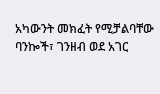አካውንት መክፈት የሚቻልባቸው
ባንኰች፣ ገንዘብ ወደ አገር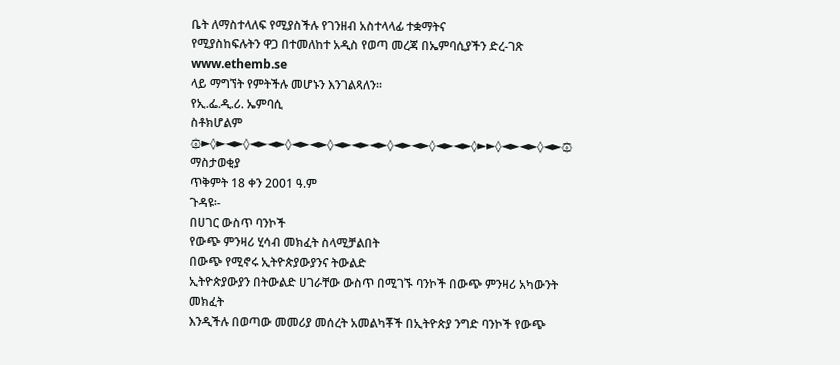ቤት ለማስተላለፍ የሚያስችሉ የገንዘብ አስተላላፊ ተቋማትና
የሚያስከፍሉትን ዋጋ በተመለከተ አዲስ የወጣ መረጃ በኤምባሲያችን ድረ-ገጽ
www.ethemb.se
ላይ ማግኘት የምትችሉ መሆኑን እንገልጻለን፡፡
የኢ.ፌ.ዲ.ሪ. ኤምባሲ
ስቶክሆልም
۞►◊►◄►◊◄►◄►◊◄►◄►◊◄►◄►◄►◊◄►◄►◊◄►◄►◊►►◊◄►◄►◊◄►۞
ማስታወቂያ
ጥቅምት 18 ቀን 2001 ዓ.ም
ጉዳዩ፡-
በሀገር ውስጥ ባንኮች
የውጭ ምንዛሪ ሂሳብ መክፈት ስላሚቻልበት
በውጭ የሚኖሩ ኢትዮጵያውያንና ትውልድ
ኢትዮጵያውያን በትውልድ ሀገራቸው ውስጥ በሚገኙ ባንኮች በውጭ ምንዛሪ አካውንት መክፈት
እንዲችሉ በወጣው መመሪያ መሰረት አመልካቾች በኢትዮጵያ ንግድ ባንኮች የውጭ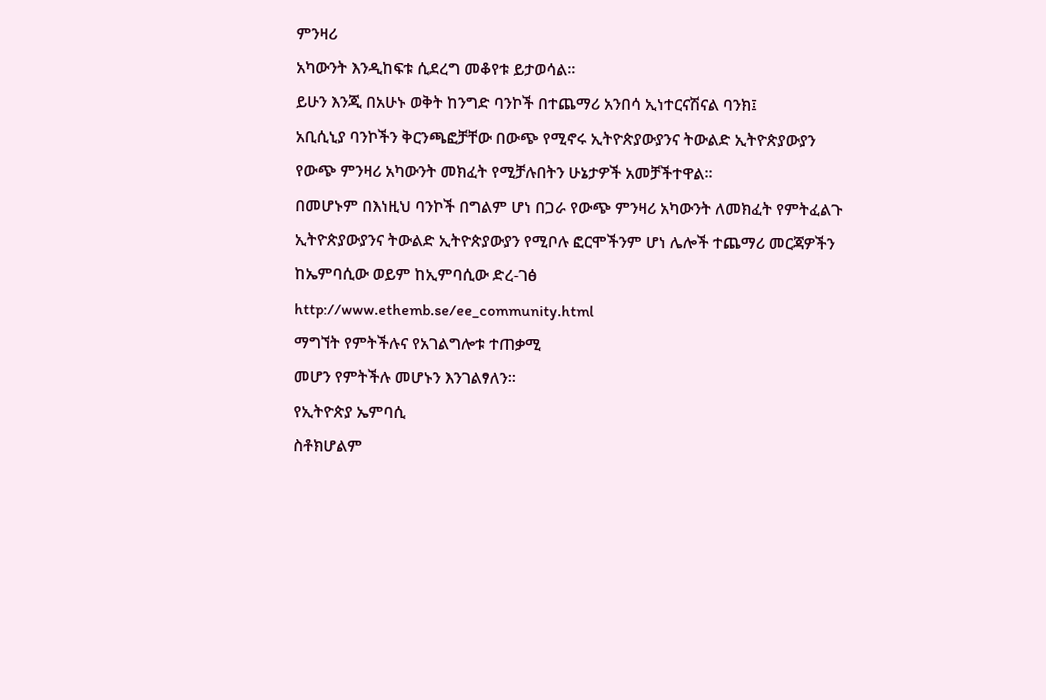ምንዛሪ
አካውንት እንዲከፍቱ ሲደረግ መቆየቱ ይታወሳል፡፡
ይሁን እንጂ በአሁኑ ወቅት ከንግድ ባንኮች በተጨማሪ አንበሳ ኢነተርናሽናል ባንክ፤
አቢሲኒያ ባንኮችን ቅርንጫፎቻቸው በውጭ የሚኖሩ ኢትዮጵያውያንና ትውልድ ኢትዮጵያውያን
የውጭ ምንዛሪ አካውንት መክፈት የሚቻሉበትን ሁኔታዎች አመቻችተዋል፡፡
በመሆኑም በእነዚህ ባንኮች በግልም ሆነ በጋራ የውጭ ምንዛሪ አካውንት ለመክፈት የምትፈልጉ
ኢትዮጵያውያንና ትውልድ ኢትዮጵያውያን የሚቦሉ ፎርሞችንም ሆነ ሌሎች ተጨማሪ መርጃዎችን
ከኤምባሲው ወይም ከኢምባሲው ድረ-ገፅ
http://www.ethemb.se/ee_community.html
ማግኘት የምትችሉና የአገልግሎቱ ተጠቃሚ
መሆን የምትችሉ መሆኑን እንገልፃለን፡፡
የኢትዮጵያ ኤምባሲ
ስቶክሆልም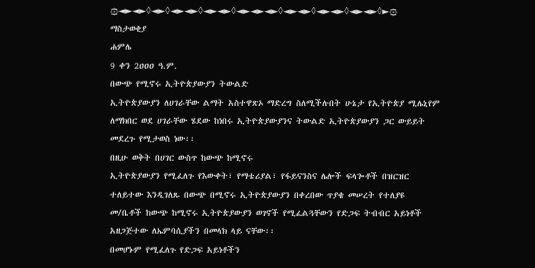۞◄►◄►◊◄►◊◄►◄►◊◄►◄►◊◄►◄►◄►◊◄►◄►◊◄►◄►◊◄►◄►◊►۞
ማስታወቂያ
ሐምሌ
9 ቀን 2ዐዐዐ ዓ.ም.
በውጭ የሚኖሩ ኢትዮጵያውያን ትውልድ
ኢትዮጵያውያን ለሀገራቸው ልማት አስተዋጽኦ ማድረግ ስለሚችሉበት ሁኔታ የኢትዮጵያ ሚሌኒየም
ለማክበር ወደ ሀገራቸው ሄደው ከነበሩ ኢትዮጵያውያንና ትውልድ ኢትዮጵያውያን ጋር ውይይት
መደረጉ የሚታወስ ነው፡፡
በዚሁ ወቅት በሀገር ውስጥ ከውጭ ከሚኖሩ
ኢትዮጵያውያን የሚፈለጉ የእውቀት፣ የማቴሪያል፣ የፋይናንስና ሌሎች ፍላጐቶች በዝርዝር
ተለይተው እንዲገለጹ በውጭ በሚኖሩ ኢትዮጵያውያን በቀረበው ጥያቄ መሠረት የተለያዩ
መ/ቤቶች ከውጭ ከሚኖሩ ኢትዮጵያውያን ወገኖች የሚፈልጓቸውን የድጋፍ ትብብር አይነቶች
አዘጋጅተው ለኤምባሲያችን በመላክ ላይ ናቸው፡፡
በመሆኑም የሚፈለጉ የድጋፍ አይነቶችን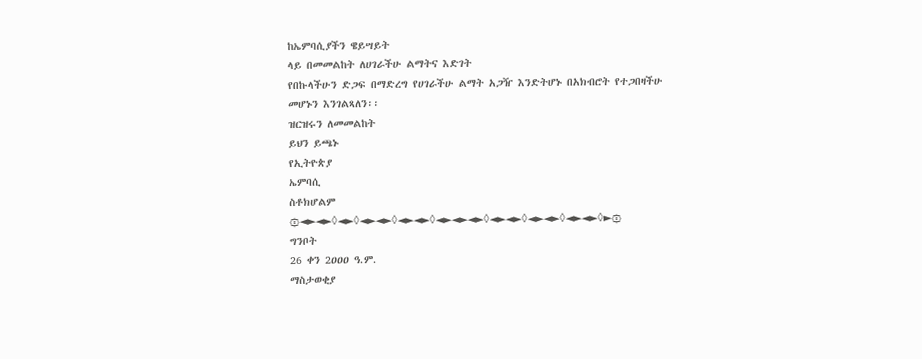ከኤምባሲያችን ዌይሣይት
ላይ በመመልከት ለሀገራችሁ ልማትና እድገት
የበኩላችሁን ድጋፍ በማድረግ የሀገራችሁ ልማት አጋዥ እንድትሆኑ በአክብሮት የተጋበዛችሁ
መሆኑን እንገልጻለን፡፡
ዝርዝሩን ለመመልከት
ይህን ይጫኑ
የኢትዮጵያ
ኤምባሲ
ስቶክሆልም
۞◄►◄►◊◄►◊◄►◄►◊◄►◄►◊◄►◄►◄►◊◄►◄►◊◄►◄►◊◄►◄►◊►۞
ግንቦት
26 ቀን 2ዐዐዐ ዓ.ም.
ማስታወቂያ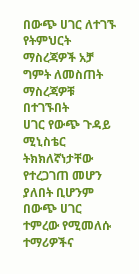በውጭ ሀገር ለተገኙ የትምህርት ማስረጃዎች አቻ ግምት ለመስጠት ማስረጃዎቹ በተገኙበት
ሀገር የውጭ ጉዳይ ሚኒስቴር ትክክለኛነታቸው የተረጋገጠ መሆን ያለበት ቢሆንም በውጭ ሀገር
ተምረው የሚመለሱ ተማሪዎችና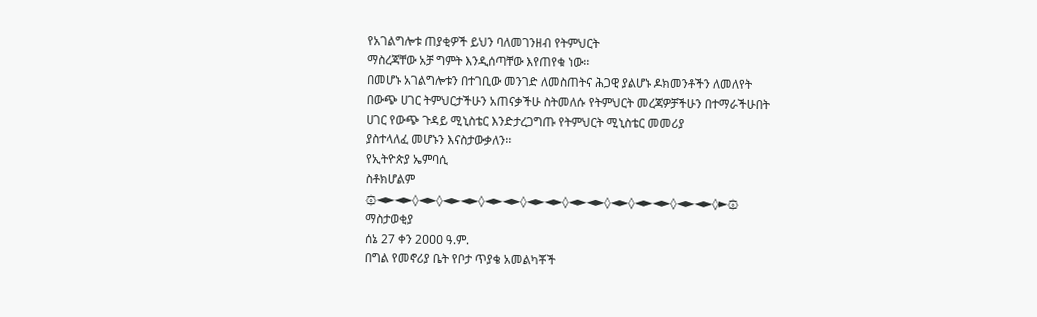የአገልግሎቱ ጠያቂዎች ይህን ባለመገንዘብ የትምህርት
ማስረጃቸው አቻ ግምት እንዲሰጣቸው እየጠየቁ ነው፡፡
በመሆኑ አገልግሎቱን በተገቢው መንገድ ለመስጠትና ሕጋዊ ያልሆኑ ዶክመንቶችን ለመለየት
በውጭ ሀገር ትምህርታችሁን አጠናቃችሁ ስትመለሱ የትምህርት መረጃዎቻችሁን በተማራችሁበት
ሀገር የውጭ ጉዳይ ሚኒስቴር እንድታረጋግጡ የትምህርት ሚኒስቴር መመሪያ
ያስተላለፈ መሆኑን እናስታውቃለን፡፡
የኢትዮጵያ ኤምባሲ
ስቶክሆልም
۞◄►◄►◊◄►◊◄►◄►◊◄►◄►◊◄►◄►◊◄►◄►◊◄►◊◄►◄►◊◄►◄►◊►۞
ማስታወቂያ
ሰኔ 27 ቀን 2ዐዐዐ ዓ.ም.
በግል የመኖሪያ ቤት የቦታ ጥያቄ አመልካቾች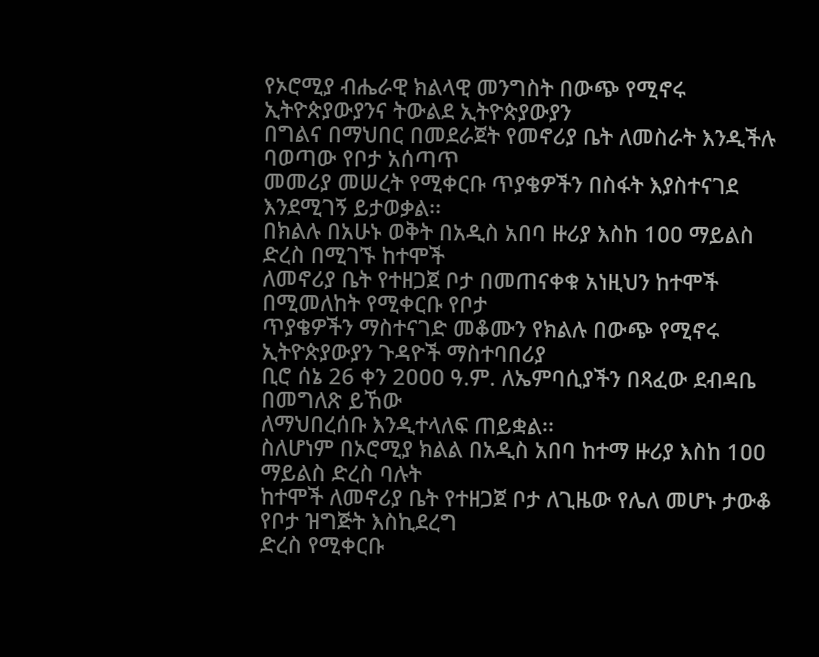የኦሮሚያ ብሔራዊ ክልላዊ መንግስት በውጭ የሚኖሩ ኢትዮጵያውያንና ትውልደ ኢትዮጵያውያን
በግልና በማህበር በመደራጀት የመኖሪያ ቤት ለመስራት እንዲችሉ ባወጣው የቦታ አሰጣጥ
መመሪያ መሠረት የሚቀርቡ ጥያቄዎችን በስፋት እያስተናገደ እንደሚገኝ ይታወቃል፡፡
በክልሉ በአሁኑ ወቅት በአዲስ አበባ ዙሪያ እስከ 1ዐዐ ማይልስ ድረስ በሚገኙ ከተሞች
ለመኖሪያ ቤት የተዘጋጀ ቦታ በመጠናቀቁ አነዚህን ከተሞች በሚመለከት የሚቀርቡ የቦታ
ጥያቄዎችን ማስተናገድ መቆሙን የክልሉ በውጭ የሚኖሩ ኢትዮጵያውያን ጉዳዮች ማስተባበሪያ
ቢሮ ሰኔ 26 ቀን 2ዐዐዐ ዓ.ም. ለኤምባሲያችን በጻፈው ደብዳቤ በመግለጽ ይኸው
ለማህበረሰቡ እንዲተላለፍ ጠይቋል፡፡
ስለሆነም በኦሮሚያ ክልል በአዲስ አበባ ከተማ ዙሪያ እስከ 1ዐዐ ማይልስ ድረስ ባሉት
ከተሞች ለመኖሪያ ቤት የተዘጋጀ ቦታ ለጊዜው የሌለ መሆኑ ታውቆ የቦታ ዝግጅት እስኪደረግ
ድረስ የሚቀርቡ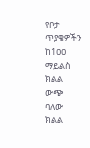የቦታ ጥያቄዎችን ከ1ዐዐ ማይልስ ክልል ውጭ ባለው ክልል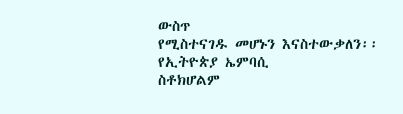ውስጥ
የሚስተናገዱ መሆኑን እናስተውቃለን፡፡
የኢትዮጵያ ኤምባሲ
ስቶክሆልም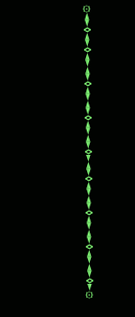۞◄►◊◄►◊◄►◄►◊◄►◄►◊◄►◄►◊►◄►◊◄►◄►◊◄►◄►◊◄►◄►◊►۞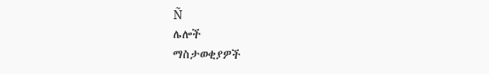Ñ
ሌሎች
ማስታወቂያዎች